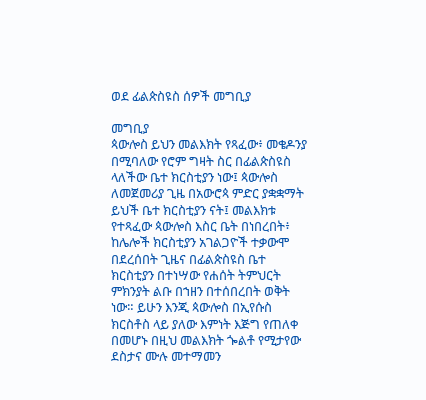ወደ ፊልጵስዩስ ሰዎች መግቢያ

መግቢያ
ጳውሎስ ይህን መልእክት የጻፈው፥ መቄዶንያ በሚባለው የሮም ግዛት ስር በፊልጵስዩስ ላለችው ቤተ ክርስቲያን ነው፤ ጳውሎስ ለመጀመሪያ ጊዜ በአውሮጳ ምድር ያቋቋማት ይህች ቤተ ክርስቲያን ናት፤ መልእክቱ የተጻፈው ጳውሎስ እስር ቤት በነበረበት፥ ከሌሎች ክርስቲያን አገልጋዮች ተቃውሞ በደረሰበት ጊዜና በፊልጵስዩስ ቤተ ክርስቲያን በተነሣው የሐሰት ትምህርት ምክንያት ልቡ በኀዘን በተሰበረበት ወቅት ነው። ይሁን እንጂ ጳውሎስ በኢየሱስ ክርስቶስ ላይ ያለው እምነት እጅግ የጠለቀ በመሆኑ በዚህ መልእክት ጐልቶ የሚታየው ደስታና ሙሉ መተማመን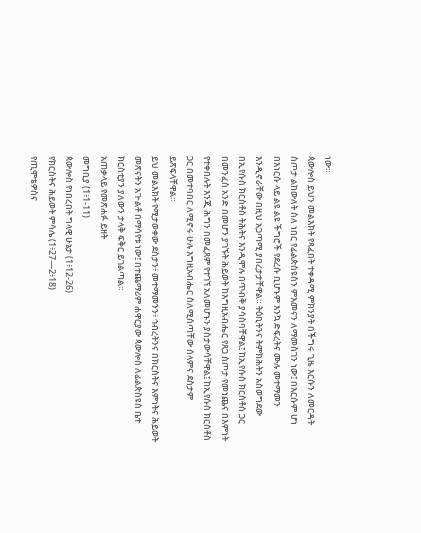ነው።
ጳውሎስ ይህን መልእክት የጻፈበት ተቀዳሚ ምክንያት በችግሩ ጊዜ እርሱን ለመርዳት ስጦታ ልከውለት ስለ ነበር የፊልጵስዩስን ምእመናን ለማመስገን ነው፤ በእርሱም ሆነ በእነርሱ ላይ ልዩ ልዩ ችግሮች የደረሱ ቢሆኑም እንኳ ድፍረትና ሙሉ መተማመን እንዲኖራቸው በዚህ አጋጣሚ ያበረታታቸዋል። ትዕቢትንና ትምክሕትን አስወግደው በኢየሱስ ክርስቶስ ትሕትና እንዲሞሉ በጥብቅ ያሳስባቸዋል፤ ከኢየሱስ ክርስቶስ ጋር በመንፈስ አንድ በመሆን ያገኙት ሕይወት ከእግዚአብሔር የጸጋ ስጦታ የመነጨና በእምነት የተቀበሉት እንጂ ሕግን በመፈጸም የተገኘ አለመሆኑን ያስታውሳቸዋል፤ ከኢየሱስ ክርስቶስ ጋር በመተባበር ለሚኖሩ ሁሉ እግዚአብሔር ስለሚሰጣቸው ሰላምና ደስታም ይጽፍላቸዋል።
ይህ መልእክት የሚታወቀው ደስታን፥ መተማመንን፥ ኅብረትንና በክርስትና እምነትና ሕይወት መጽናትን አጒልቶ በማሳየቱ ነው፤ በተጨማሪም ሐዋርያው ጳውሎስ ለፊልጵስዩስ ቤተ ክርስቲያን ያለውን ታላቅ ፍቅር ይገልጣል።
አጠቃላይ የመጽሐፉ ይዘት
መግቢያ (1፥1-11)
ጳውሎስ የነበረበት ግላዊ ሁኔታ (1፥12-26)
የክርስትና ሕይወት ምሳሌ (1፥27—2፥18)
የጢሞቴዎስና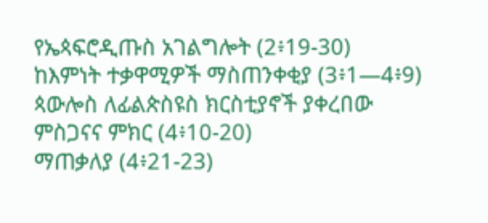የኤጳፍሮዲጡስ አገልግሎት (2፥19-30)
ከእምነት ተቃዋሚዎች ማስጠንቀቂያ (3፥1—4፥9)
ጳውሎስ ለፊልጵስዩስ ክርስቲያኖች ያቀረበው ምስጋናና ምክር (4፥10-20)
ማጠቃለያ (4፥21-23)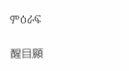ምዕራፍ

醒目顯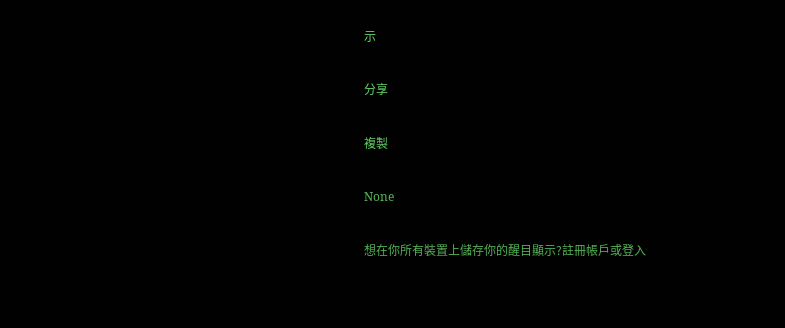示

分享

複製

None

想在你所有裝置上儲存你的醒目顯示?註冊帳戶或登入